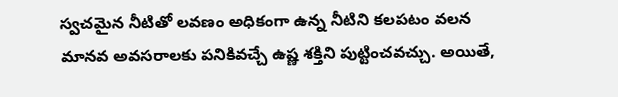స్వచమైన నీటితో లవణం అధికంగా ఉన్న నీటిని కలపటం వలన మానవ అవసరాలకు పనికివచ్చే ఉష్ణ శక్తిని పుట్టించవచ్చు. అయితే,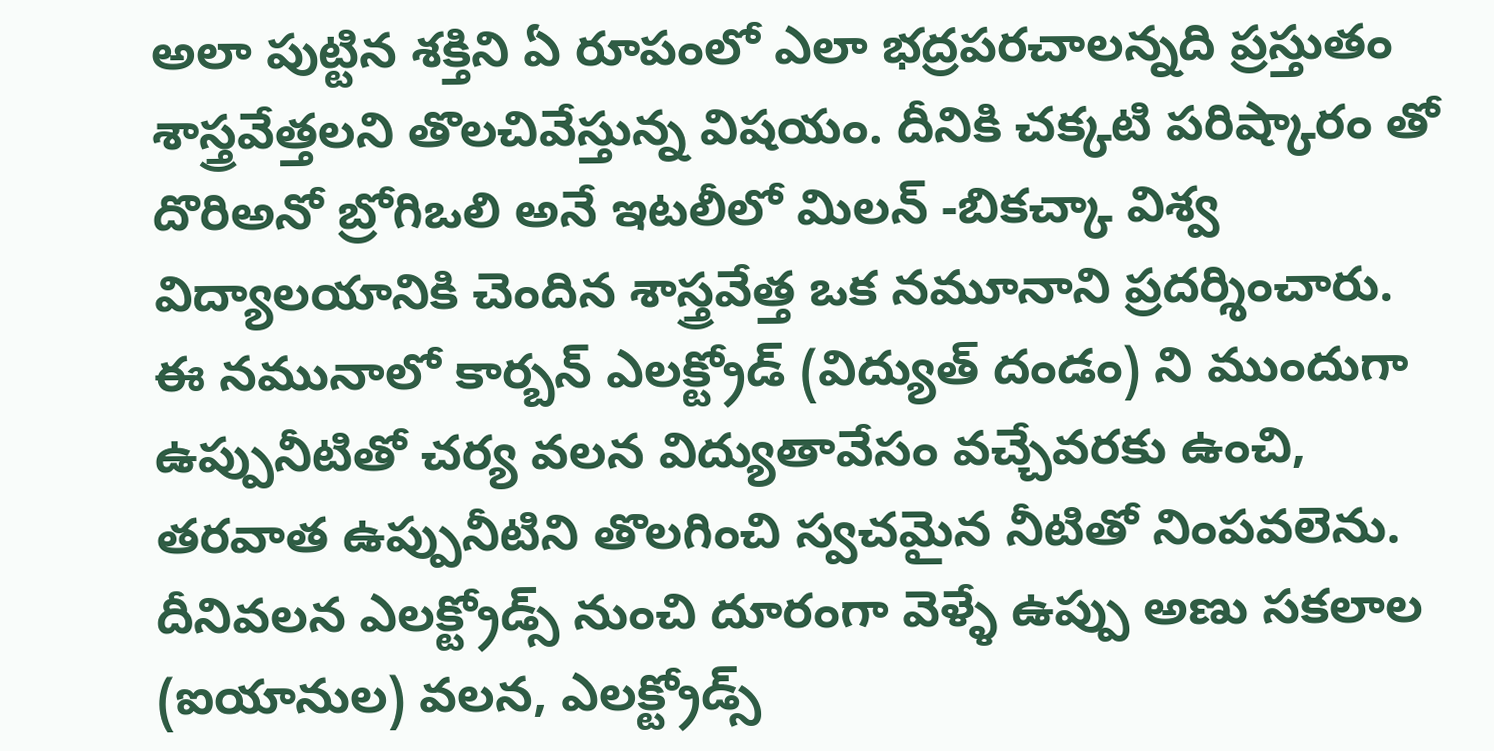అలా పుట్టిన శక్తిని ఏ రూపంలో ఎలా భద్రపరచాలన్నది ప్రస్తుతం శాస్త్రవేత్తలని తొలచివేస్తున్న విషయం. దీనికి చక్కటి పరిష్కారం తో దొరిఅనో బ్రోగిఒలి అనే ఇటలీలో మిలన్ -బికచ్కా విశ్వ విద్యాలయానికి చెందిన శాస్త్రవేత్త ఒక నమూనాని ప్రదర్శించారు.
ఈ నమునాలో కార్బన్ ఎలక్ట్రోడ్ (విద్యుత్ దండం) ని ముందుగా ఉప్పునీటితో చర్య వలన విద్యుతావేసం వచ్చేవరకు ఉంచి, తరవాత ఉప్పునీటిని తొలగించి స్వచమైన నీటితో నింపవలెను. దీనివలన ఎలక్ట్రోడ్స్ నుంచి దూరంగా వెళ్ళే ఉప్పు అణు సకలాల (ఐయానుల) వలన, ఎలక్ట్రోడ్స్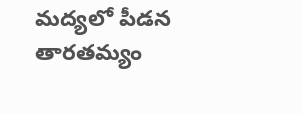మద్యలో పీడన తారతమ్యం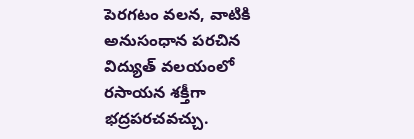పెరగటం వలన, వాటికి అనుసంధాన పరచిన విద్యుత్ వలయంలో రసాయన శక్తీగా భద్రపరచవచ్చు.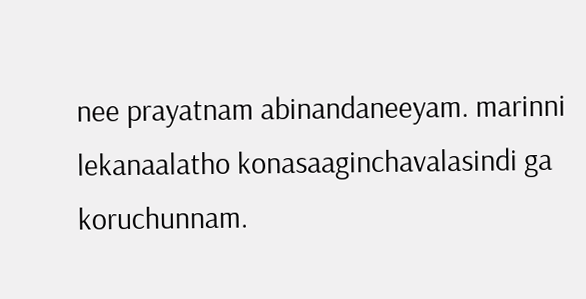nee prayatnam abinandaneeyam. marinni lekanaalatho konasaaginchavalasindi ga koruchunnam.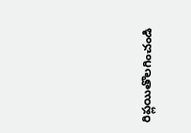రిప్లయితొలగించండి